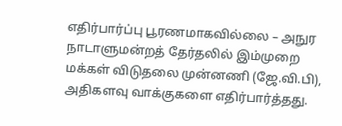எதிர்பார்ப்பு பூரணமாகவில்லை – அநுர
நாடாளுமன்றத் தேர்தலில் இம்முறை மக்கள் விடுதலை முன்னணி (ஜே.வி.பி), அதிகளவு வாக்குகளை எதிர்பார்த்தது.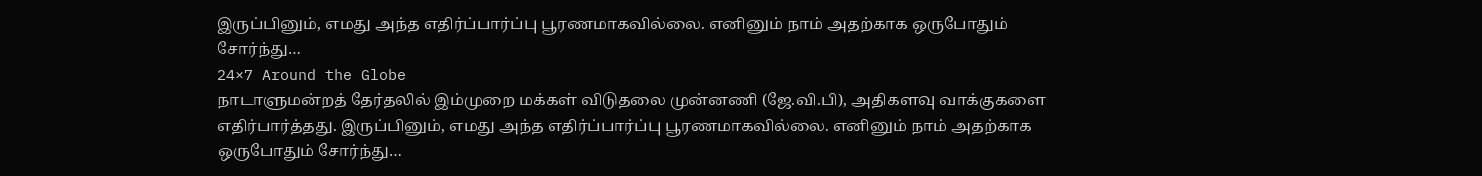இருப்பினும், எமது அந்த எதிர்ப்பார்ப்பு பூரணமாகவில்லை. எனினும் நாம் அதற்காக ஒருபோதும் சோர்ந்து…
24×7 Around the Globe
நாடாளுமன்றத் தேர்தலில் இம்முறை மக்கள் விடுதலை முன்னணி (ஜே.வி.பி), அதிகளவு வாக்குகளை எதிர்பார்த்தது. இருப்பினும், எமது அந்த எதிர்ப்பார்ப்பு பூரணமாகவில்லை. எனினும் நாம் அதற்காக ஒருபோதும் சோர்ந்து…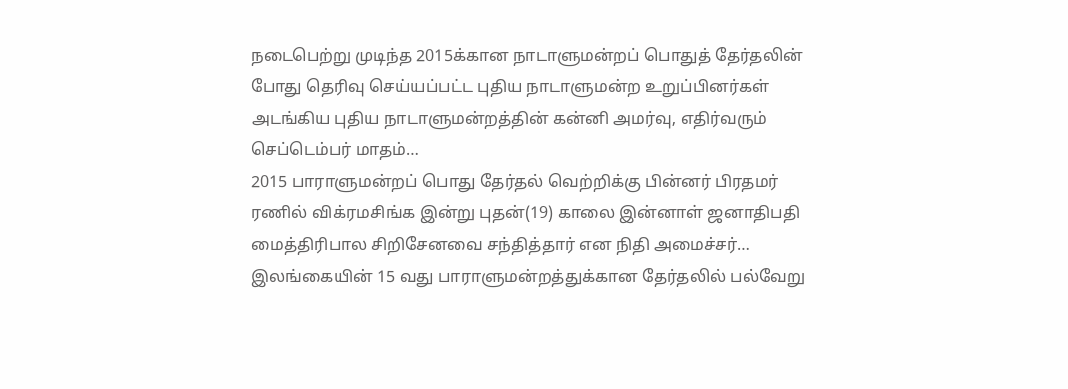நடைபெற்று முடிந்த 2015க்கான நாடாளுமன்றப் பொதுத் தேர்தலின் போது தெரிவு செய்யப்பட்ட புதிய நாடாளுமன்ற உறுப்பினர்கள் அடங்கிய புதிய நாடாளுமன்றத்தின் கன்னி அமர்வு, எதிர்வரும் செப்டெம்பர் மாதம்…
2015 பாராளுமன்றப் பொது தேர்தல் வெற்றிக்கு பின்னர் பிரதமர் ரணில் விக்ரமசிங்க இன்று புதன்(19) காலை இன்னாள் ஜனாதிபதி மைத்திரிபால சிறிசேனவை சந்தித்தார் என நிதி அமைச்சர்…
இலங்கையின் 15 வது பாராளுமன்றத்துக்கான தேர்தலில் பல்வேறு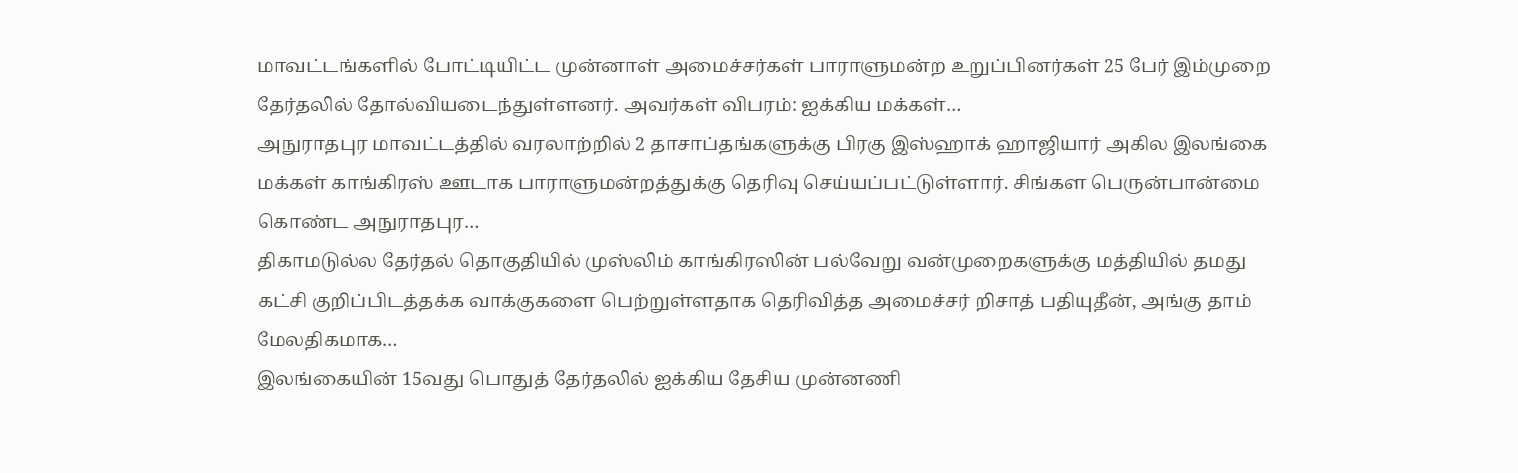மாவட்டங்களில் போட்டியிட்ட முன்னாள் அமைச்சர்கள் பாராளுமன்ற உறுப்பினர்கள் 25 பேர் இம்முறை தேர்தலில் தோல்வியடைந்துள்ளனர். அவர்கள் விபரம்: ஐக்கிய மக்கள்…
அநுராதபுர மாவட்டத்தில் வரலாற்றில் 2 தாசாப்தங்களுக்கு பிரகு இஸ்ஹாக் ஹாஜியார் அகில இலங்கை மக்கள் காங்கிரஸ் ஊடாக பாராளுமன்றத்துக்கு தெரிவு செய்யப்பட்டுள்ளார். சிங்கள பெருன்பான்மை கொண்ட அநுராதபுர…
திகாமடுல்ல தேர்தல் தொகுதியில் முஸ்லிம் காங்கிரஸின் பல்வேறு வன்முறைகளுக்கு மத்தியில் தமது கட்சி குறிப்பிடத்தக்க வாக்குகளை பெற்றுள்ளதாக தெரிவித்த அமைச்சர் றிசாத் பதியுதீன், அங்கு தாம் மேலதிகமாக…
இலங்கையின் 15வது பொதுத் தேர்தலில் ஐக்கிய தேசிய முன்னணி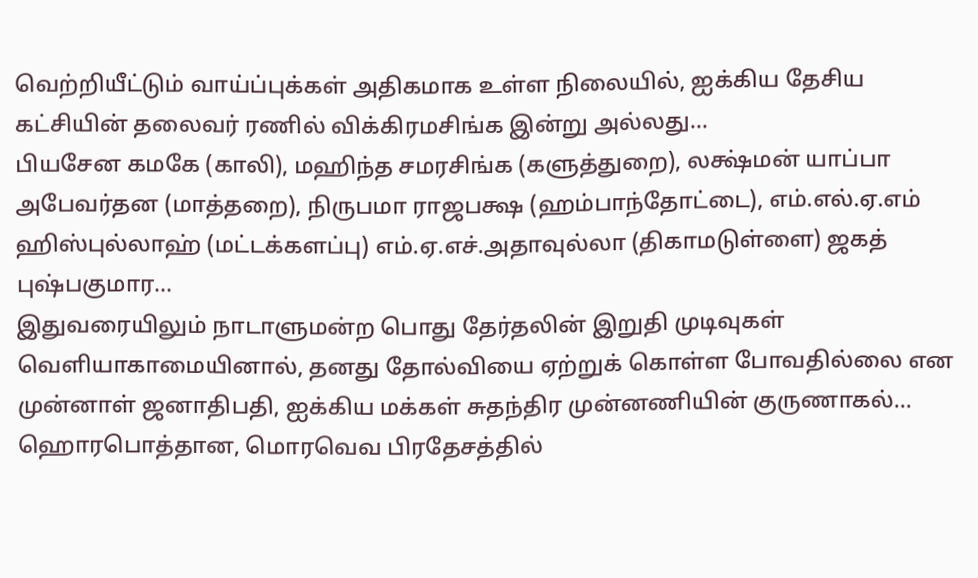வெற்றியீட்டும் வாய்ப்புக்கள் அதிகமாக உள்ள நிலையில், ஐக்கிய தேசிய கட்சியின் தலைவர் ரணில் விக்கிரமசிங்க இன்று அல்லது…
பியசேன கமகே (காலி), மஹிந்த சமரசிங்க (களுத்துறை), லக்ஷ்மன் யாப்பா அபேவர்தன (மாத்தறை), நிருபமா ராஜபக்ஷ (ஹம்பாந்தோட்டை), எம்.எல்.ஏ.எம் ஹிஸ்புல்லாஹ் (மட்டக்களப்பு) எம்.ஏ.எச்.அதாவுல்லா (திகாமடுள்ளை) ஜகத் புஷ்பகுமார…
இதுவரையிலும் நாடாளுமன்ற பொது தேர்தலின் இறுதி முடிவுகள் வெளியாகாமையினால், தனது தோல்வியை ஏற்றுக் கொள்ள போவதில்லை என முன்னாள் ஜனாதிபதி, ஐக்கிய மக்கள் சுதந்திர முன்னணியின் குருணாகல்…
ஹொரபொத்தான, மொரவெவ பிரதேசத்தில்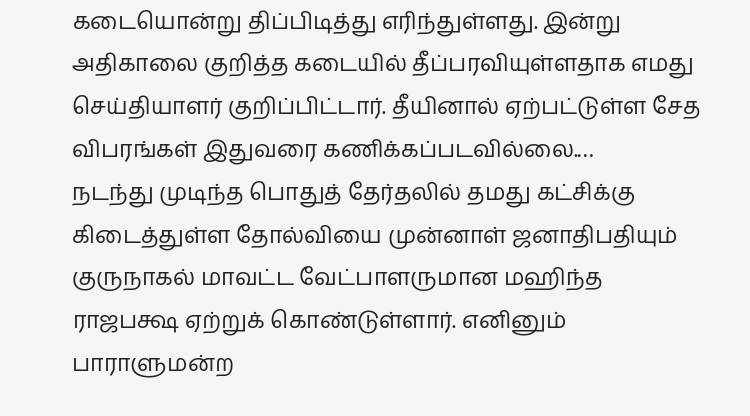கடையொன்று திப்பிடித்து எரிந்துள்ளது. இன்று அதிகாலை குறித்த கடையில் தீப்பரவியுள்ளதாக எமது செய்தியாளர் குறிப்பிட்டார். தீயினால் ஏற்பட்டுள்ள சேத விபரங்கள் இதுவரை கணிக்கப்படவில்லை.…
நடந்து முடிந்த பொதுத் தேர்தலில் தமது கட்சிக்கு கிடைத்துள்ள தோல்வியை முன்னாள் ஜனாதிபதியும் குருநாகல் மாவட்ட வேட்பாளருமான மஹிந்த ராஜபக்ஷ ஏற்றுக் கொண்டுள்ளார். எனினும் பாராளுமன்ற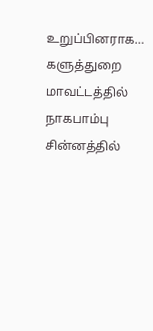உறுப்பினராக…
களுத்துறை மாவட்டத்தில் நாகபாம்பு சின்னத்தில்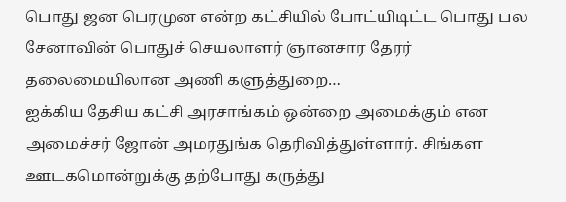பொது ஜன பெரமுன என்ற கட்சியில் போட்யிடிட்ட பொது பல சேனாவின் பொதுச் செயலாளர் ஞானசார தேரர் தலைமையிலான அணி களுத்துறை…
ஐக்கிய தேசிய கட்சி அரசாங்கம் ஒன்றை அமைக்கும் என அமைச்சர் ஜோன் அமரதுங்க தெரிவித்துள்ளார். சிங்கள ஊடகமொன்றுக்கு தற்போது கருத்து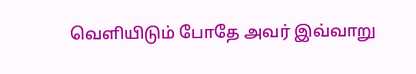வெளியிடும் போதே அவர் இவ்வாறு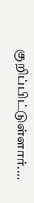குறிப்பிட்டுள்ளார்.…